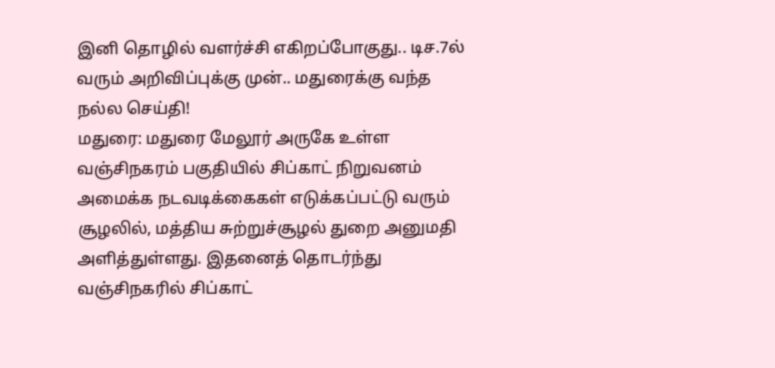இனி தொழில் வளர்ச்சி எகிறப்போகுது.. டிச.7ல் வரும் அறிவிப்புக்கு முன்.. மதுரைக்கு வந்த நல்ல செய்தி!
மதுரை: மதுரை மேலூர் அருகே உள்ள வஞ்சிநகரம் பகுதியில் சிப்காட் நிறுவனம் அமைக்க நடவடிக்கைகள் எடுக்கப்பட்டு வரும் சூழலில், மத்திய சுற்றுச்சூழல் துறை அனுமதி அளித்துள்ளது. இதனைத் தொடர்ந்து வஞ்சிநகரில் சிப்காட்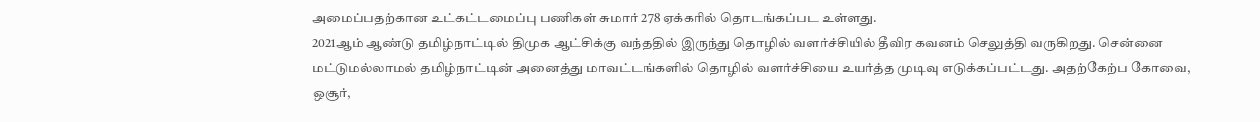அமைப்பதற்கான உட்கட்டமைப்பு பணிகள் சுமார் 278 ஏக்கரில் தொடங்கப்பட உள்ளது.
2021ஆம் ஆண்டு தமிழ்நாட்டில் திமுக ஆட்சிக்கு வந்ததில் இருந்து தொழில் வளர்ச்சியில் தீவிர கவனம் செலுத்தி வருகிறது. சென்னை மட்டுமல்லாமல் தமிழ்நாட்டின் அனைத்து மாவட்டங்களில் தொழில் வளர்ச்சியை உயர்த்த முடிவு எடுக்கப்பட்டது. அதற்கேற்ப கோவை, ஒசூர்,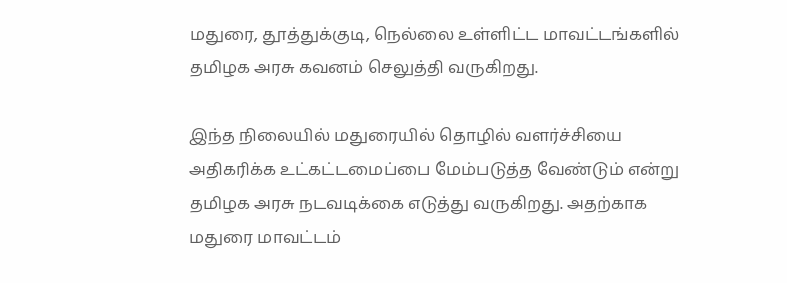மதுரை, தூத்துக்குடி, நெல்லை உள்ளிட்ட மாவட்டங்களில் தமிழக அரசு கவனம் செலுத்தி வருகிறது.

இந்த நிலையில் மதுரையில் தொழில் வளர்ச்சியை அதிகரிக்க உட்கட்டமைப்பை மேம்படுத்த வேண்டும் என்று தமிழக அரசு நடவடிக்கை எடுத்து வருகிறது. அதற்காக மதுரை மாவட்டம்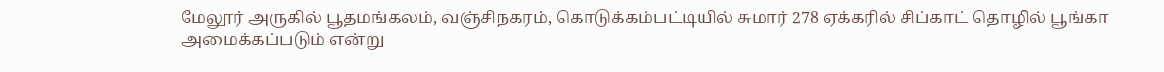மேலூர் அருகில் பூதமங்கலம், வஞ்சிநகரம், கொடுக்கம்பட்டியில் சுமார் 278 ஏக்கரில் சிப்காட் தொழில் பூங்கா அமைக்கப்படும் என்று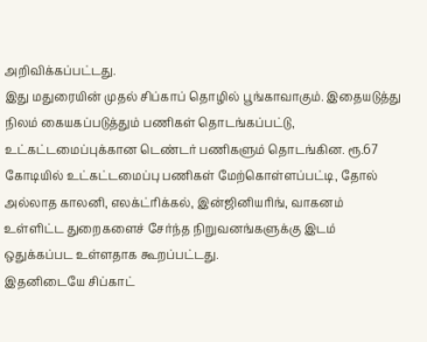அறிவிக்கப்பட்டது.
இது மதுரையின் முதல் சிப்காப் தொழில் பூங்காவாகும். இதையடுத்து நிலம் கையகப்படுத்தும் பணிகள் தொடங்கப்பட்டு, உட்கட்டமைப்புக்கான டெண்டர் பணிகளும் தொடங்கின. ரூ.67 கோடியில் உட்கட்டமைப்பு பணிகள் மேற்கொள்ளப்பட்டி, தோல் அல்லாத காலனி, எலக்ட்ரிக்கல், இன்ஜினியரிங், வாகனம் உள்ளிட்ட துறைகளைச் சேர்ந்த நிறுவனங்களுக்கு இடம் ஒதுக்கப்பட உள்ளதாக கூறப்பட்டது.
இதனிடையே சிப்காட்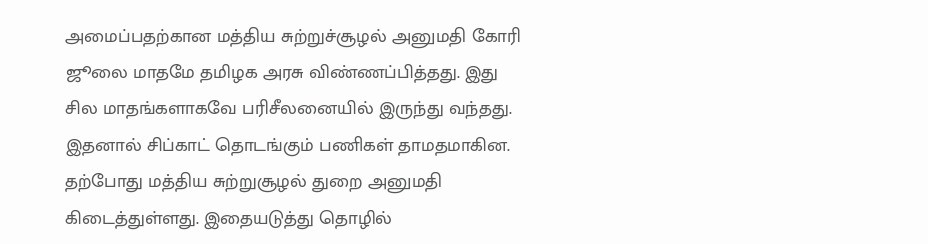அமைப்பதற்கான மத்திய சுற்றுச்சூழல் அனுமதி கோரி ஜூலை மாதமே தமிழக அரசு விண்ணப்பித்தது. இது சில மாதங்களாகவே பரிசீலனையில் இருந்து வந்தது. இதனால் சிப்காட் தொடங்கும் பணிகள் தாமதமாகின. தற்போது மத்திய சுற்றுசூழல் துறை அனுமதி கிடைத்துள்ளது. இதையடுத்து தொழில்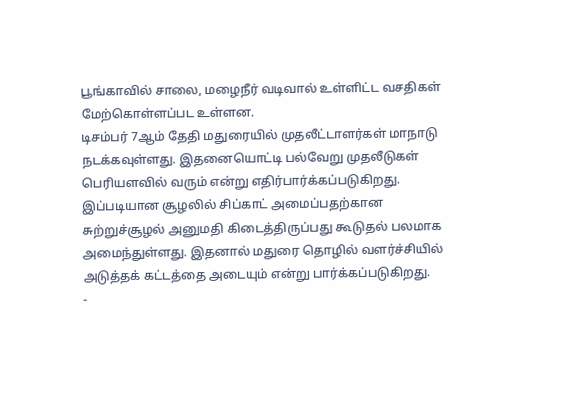பூங்காவில் சாலை, மழைநீர் வடிவால் உள்ளிட்ட வசதிகள் மேற்கொள்ளப்பட உள்ளன.
டிசம்பர் 7ஆம் தேதி மதுரையில் முதலீட்டாளர்கள் மாநாடு நடக்கவுள்ளது. இதனையொட்டி பல்வேறு முதலீடுகள் பெரியளவில் வரும் என்று எதிர்பார்க்கப்படுகிறது. இப்படியான சூழலில் சிப்காட் அமைப்பதற்கான சுற்றுச்சூழல் அனுமதி கிடைத்திருப்பது கூடுதல் பலமாக அமைந்துள்ளது. இதனால் மதுரை தொழில் வளர்ச்சியில் அடுத்தக் கட்டத்தை அடையும் என்று பார்க்கப்படுகிறது.
-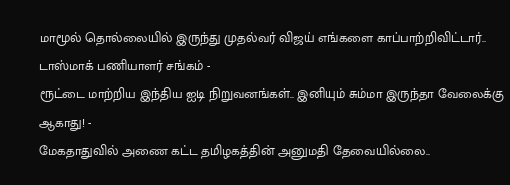மாமூல் தொல்லையில் இருந்து முதல்வர் விஜய் எங்களை காப்பாற்றிவிட்டார்.. டாஸ்மாக் பணியாளர் சங்கம் -
ரூட்டை மாற்றிய இந்திய ஐடி நிறுவனங்கள்.. இனியும் சும்மா இருந்தா வேலைக்கு ஆகாது! -
மேகதாதுவில் அணை கட்ட தமிழகத்தின் அனுமதி தேவையில்லை..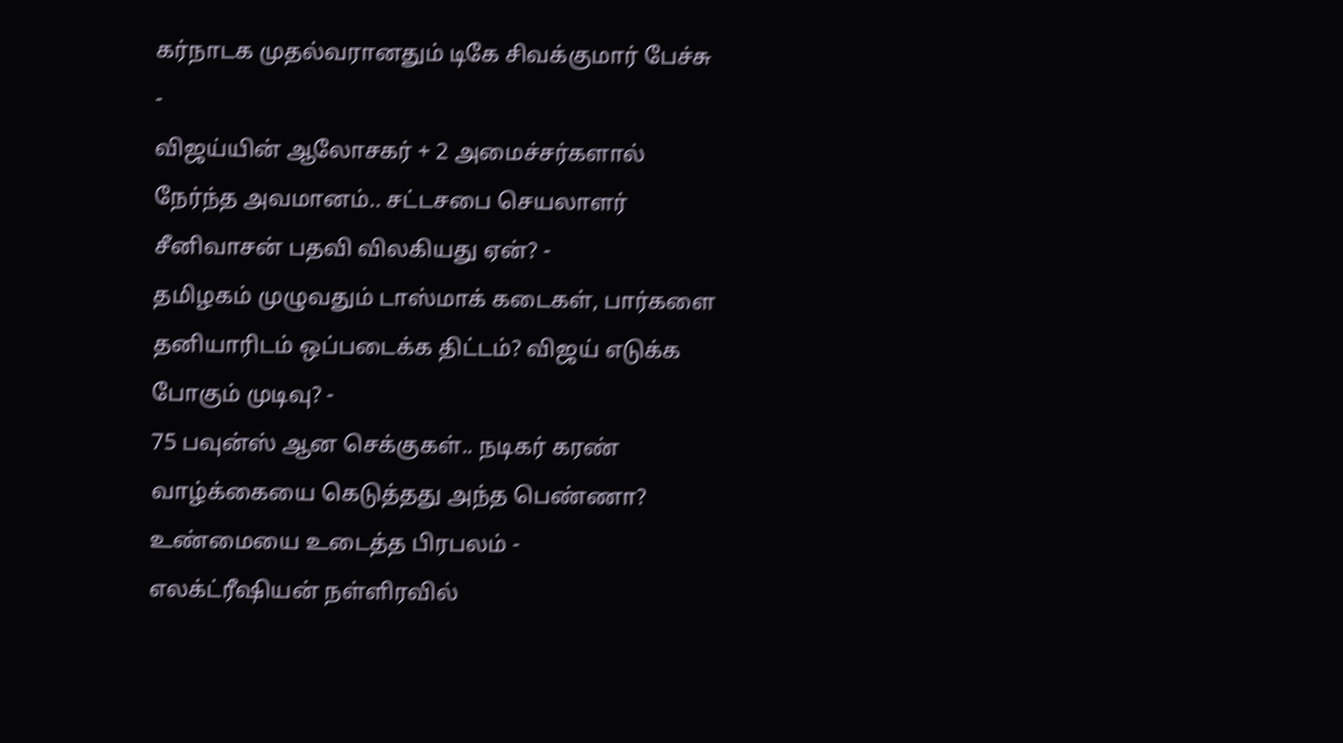கர்நாடக முதல்வரானதும் டிகே சிவக்குமார் பேச்சு -
விஜய்யின் ஆலோசகர் + 2 அமைச்சர்களால் நேர்ந்த அவமானம்.. சட்டசபை செயலாளர் சீனிவாசன் பதவி விலகியது ஏன்? -
தமிழகம் முழுவதும் டாஸ்மாக் கடைகள், பார்களை தனியாரிடம் ஒப்படைக்க திட்டம்? விஜய் எடுக்க போகும் முடிவு? -
75 பவுன்ஸ் ஆன செக்குகள்.. நடிகர் கரண் வாழ்க்கையை கெடுத்தது அந்த பெண்ணா? உண்மையை உடைத்த பிரபலம் -
எலக்ட்ரீஷியன் நள்ளிரவில்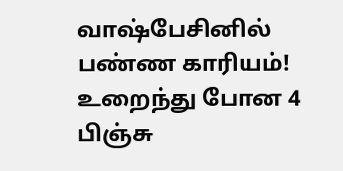வாஷ்பேசினில் பண்ண காரியம்! உறைந்து போன 4 பிஞ்சு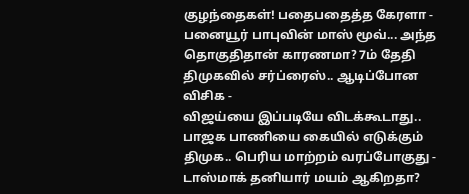குழந்தைகள்! பதைபதைத்த கேரளா -
பனையூர் பாபுவின் மாஸ் மூவ்... அந்த தொகுதிதான் காரணமா? 7ம் தேதி திமுகவில் சர்ப்ரைஸ்.. ஆடிப்போன விசிக -
விஜய்யை இப்படியே விடக்கூடாது.. பாஜக பாணியை கையில் எடுக்கும் திமுக.. பெரிய மாற்றம் வரப்போகுது -
டாஸ்மாக் தனியார் மயம் ஆகிறதா?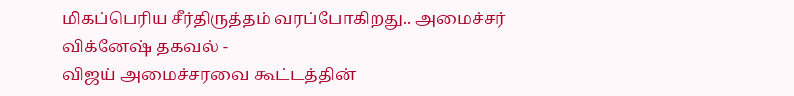மிகப்பெரிய சீர்திருத்தம் வரப்போகிறது.. அமைச்சர் விக்னேஷ் தகவல் -
விஜய் அமைச்சரவை கூட்டத்தின்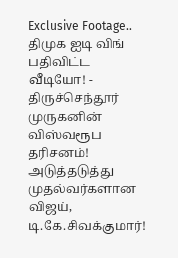Exclusive Footage.. திமுக ஐடி விங் பதிவிட்ட வீடியோ! -
திருச்செந்தூர் முருகனின் விஸ்வரூப தரிசனம்! அடுத்தடுத்து முதல்வர்களான விஜய், டி.கே.சிவக்குமார்!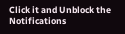Click it and Unblock the Notifications